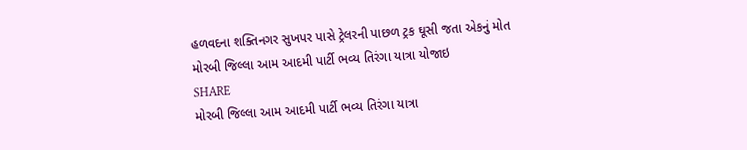હળવદના શક્તિનગર સુખપર પાસે ટ્રેલરની પાછળ ટ્રક ઘૂસી જતા એકનું મોત
મોરબી જિલ્લા આમ આદમી પાર્ટી ભવ્ય તિરંગા યાત્રા યોજાઇ
SHARE
મોરબી જિલ્લા આમ આદમી પાર્ટી ભવ્ય તિરંગા યાત્રા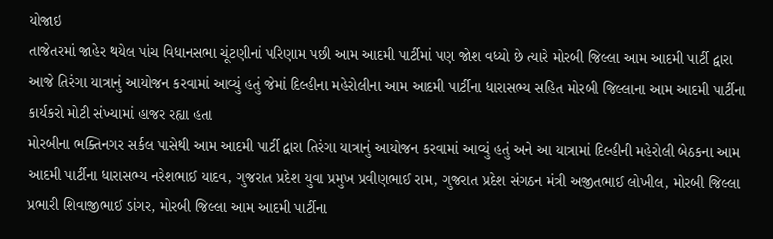યોજાઇ
તાજેતરમાં જાહેર થયેલ પાંચ વિધાનસભા ચૂંટણીનાં પરિણામ પછી આમ આદમી પાર્ટીમાં પણ જોશ વધ્યો છે ત્યારે મોરબી જિલ્લા આમ આદમી પાર્ટી દ્વારા આજે તિરંગા યાત્રાનું આયોજન કરવામાં આવ્યું હતું જેમાં દિલ્હીના મહેરોલીના આમ આદમી પાર્ટીના ધારાસભ્ય સહિત મોરબી જિલ્લાના આમ આદમી પાર્ટીના કાર્યકરો મોટી સંખ્યામાં હાજર રહ્યા હતા
મોરબીના ભક્તિનગર સર્કલ પાસેથી આમ આદમી પાર્ટી દ્વારા તિરંગા યાત્રાનું આયોજન કરવામાં આવ્યું હતું અને આ યાત્રામાં દિલ્હીની મહેરોલી બેઠકના આમ આદમી પાર્ટીના ધારાસભ્ય નરેશભાઈ યાદવ, ગુજરાત પ્રદેશ યુવા પ્રમુખ પ્રવીણભાઈ રામ, ગુજરાત પ્રદેશ સંગઠન મંત્રી અજીતભાઈ લોખીલ, મોરબી જિલ્લા પ્રભારી શિવાજીભાઈ ડાંગર, મોરબી જિલ્લા આમ આદમી પાર્ટીના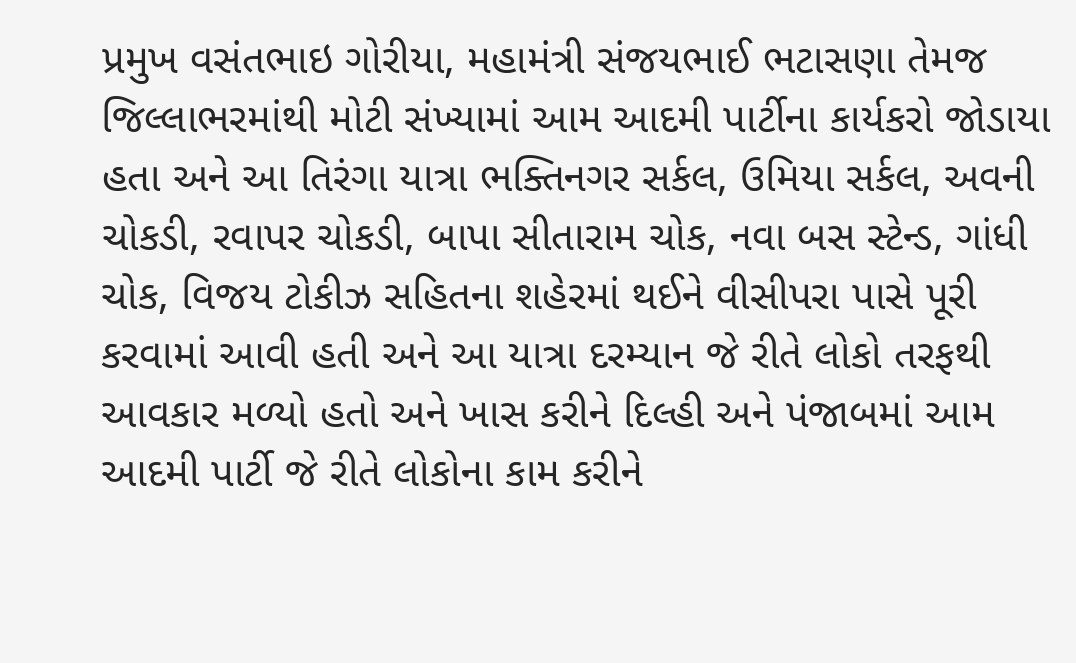પ્રમુખ વસંતભાઇ ગોરીયા, મહામંત્રી સંજયભાઈ ભટાસણા તેમજ જિલ્લાભરમાંથી મોટી સંખ્યામાં આમ આદમી પાર્ટીના કાર્યકરો જોડાયા હતા અને આ તિરંગા યાત્રા ભક્તિનગર સર્કલ, ઉમિયા સર્કલ, અવની ચોકડી, રવાપર ચોકડી, બાપા સીતારામ ચોક, નવા બસ સ્ટેન્ડ, ગાંધી ચોક, વિજય ટોકીઝ સહિતના શહેરમાં થઈને વીસીપરા પાસે પૂરી કરવામાં આવી હતી અને આ યાત્રા દરમ્યાન જે રીતે લોકો તરફથી આવકાર મળ્યો હતો અને ખાસ કરીને દિલ્હી અને પંજાબમાં આમ આદમી પાર્ટી જે રીતે લોકોના કામ કરીને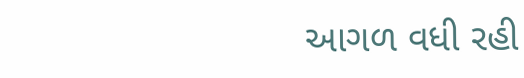આગળ વધી રહી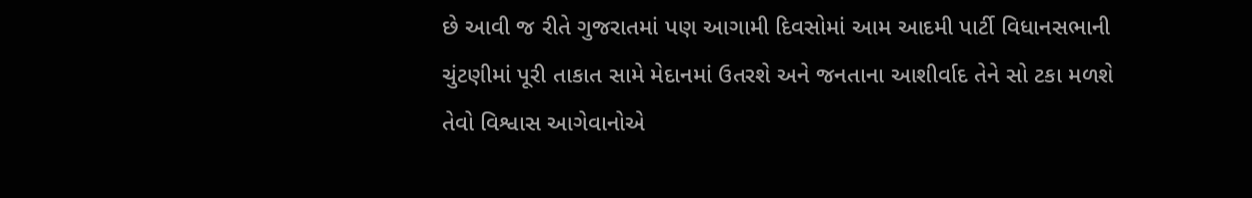છે આવી જ રીતે ગુજરાતમાં પણ આગામી દિવસોમાં આમ આદમી પાર્ટી વિધાનસભાની ચુંટણીમાં પૂરી તાકાત સામે મેદાનમાં ઉતરશે અને જનતાના આશીર્વાદ તેને સો ટકા મળશે તેવો વિશ્વાસ આગેવાનોએ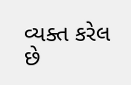વ્યક્ત કરેલ છે